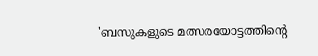'ബസുകളുടെ മത്സരയോട്ടത്തിന്റെ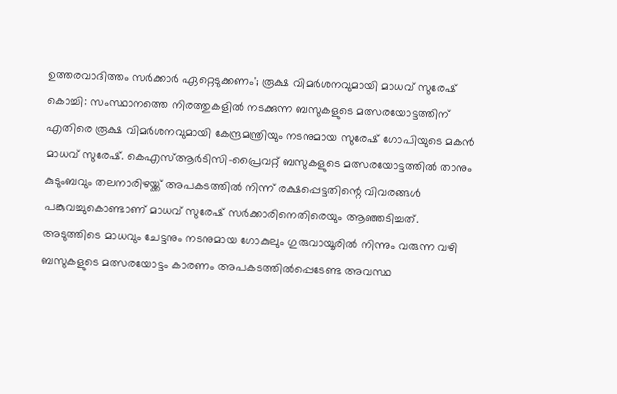ഉത്തരവാദിത്തം സർക്കാർ ഏറ്റെടുക്കണം'; രൂക്ഷ വിമർശനവുമായി മാധവ് സുരേഷ്
കൊച്ചി: സംസ്ഥാനത്തെ നിരത്തുകളിൽ നടക്കുന്ന ബസുകളുടെ മത്സരയോട്ടത്തിന് എതിരെ രൂക്ഷ വിമർശനവുമായി കേന്ദ്രമന്ത്രിയും നടനുമായ സുരേഷ് ഗോപിയുടെ മകൻ മാധവ് സുരേഷ്. കെഎസ്ആർടിസി-പ്രൈവറ്റ് ബസുകളുടെ മത്സരയോട്ടത്തിൽ താനും കുടുംബവും തലനാരിഴയ്ക്ക് അപകടത്തിൽ നിന്ന് രക്ഷപ്പെട്ടതിന്റെ വിവരങ്ങൾ പങ്കുവച്ചുകൊണ്ടാണ് മാധവ് സുരേഷ് സർക്കാരിനെതിരെയും ആഞ്ഞടിച്ചത്.
അടുത്തിടെ മാധവും ചേട്ടനും നടനുമായ ഗോകുലും ഗുരുവായൂരിൽ നിന്നും വരുന്ന വഴി ബസുകളുടെ മത്സരയോട്ടം കാരണം അപകടത്തിൽപ്പെടേണ്ട അവസ്ഥ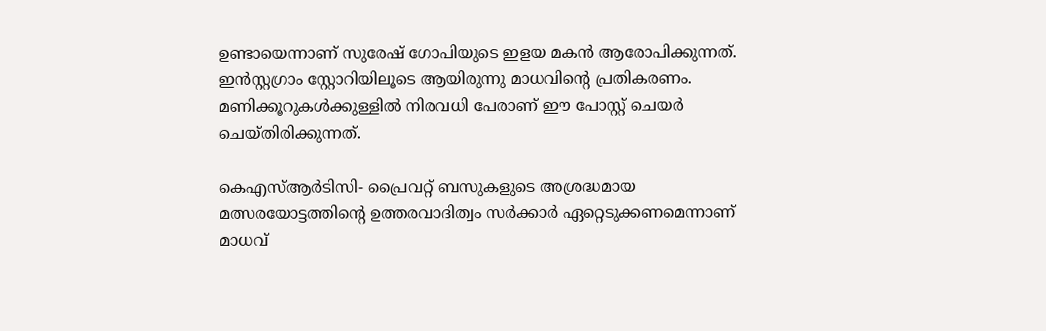ഉണ്ടായെന്നാണ് സുരേഷ് ഗോപിയുടെ ഇളയ മകൻ ആരോപിക്കുന്നത്. ഇൻസ്റ്റഗ്രാം സ്റ്റോറിയിലൂടെ ആയിരുന്നു മാധവിന്റെ പ്രതികരണം. മണിക്കൂറുകൾക്കുള്ളിൽ നിരവധി പേരാണ് ഈ പോസ്റ്റ് ചെയർ ചെയ്തിരിക്കുന്നത്.

കെഎസ്ആർടിസി- പ്രൈവറ്റ് ബസുകളുടെ അശ്രദ്ധമായ മത്സരയോട്ടത്തിന്റെ ഉത്തരവാദിത്വം സർക്കാർ ഏറ്റെടുക്കണമെന്നാണ് മാധവ്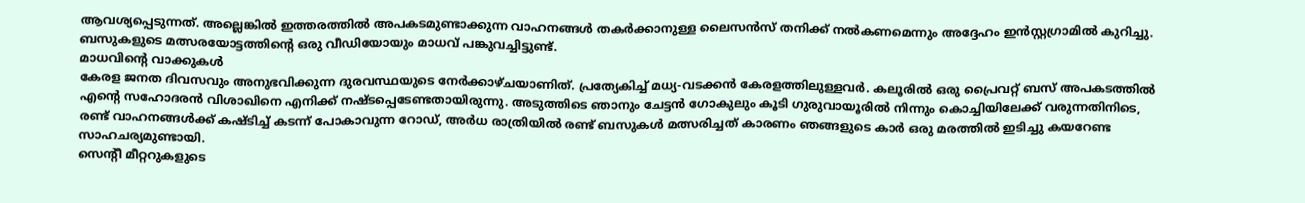ആവശ്യപ്പെടുന്നത്. അല്ലെങ്കിൽ ഇത്തരത്തിൽ അപകടമുണ്ടാക്കുന്ന വാഹനങ്ങൾ തകർക്കാനുള്ള ലൈസൻസ് തനിക്ക് നൽകണമെന്നും അദ്ദേഹം ഇൻസ്റ്റഗ്രാമിൽ കുറിച്ചു. ബസുകളുടെ മത്സരയോട്ടത്തിന്റെ ഒരു വീഡിയോയും മാധവ് പങ്കുവച്ചിട്ടുണ്ട്.
മാധവിന്റെ വാക്കുകൾ
കേരള ജനത ദിവസവും അനുഭവിക്കുന്ന ദുരവസ്ഥയുടെ നേർക്കാഴ്ചയാണിത്. പ്രത്യേകിച്ച് മധ്യ-വടക്കൻ കേരളത്തിലുള്ളവർ. കലൂരിൽ ഒരു പ്രൈവറ്റ് ബസ് അപകടത്തിൽ എന്റെ സഹോദരൻ വിശാഖിനെ എനിക്ക് നഷ്ടപ്പെടേണ്ടതായിരുന്നു. അടുത്തിടെ ഞാനും ചേട്ടൻ ഗോകുലും കൂടി ഗുരുവായൂരിൽ നിന്നും കൊച്ചിയിലേക്ക് വരുന്നതിനിടെ, രണ്ട് വാഹനങ്ങൾക്ക് കഷ്ടിച്ച് കടന്ന് പോകാവുന്ന റോഡ്, അർധ രാത്രിയിൽ രണ്ട് ബസുകൾ മത്സരിച്ചത് കാരണം ഞങ്ങളുടെ കാർ ഒരു മരത്തിൽ ഇടിച്ചു കയറേണ്ട സാഹചര്യമുണ്ടായി.
സെന്റീ മീറ്ററുകളുടെ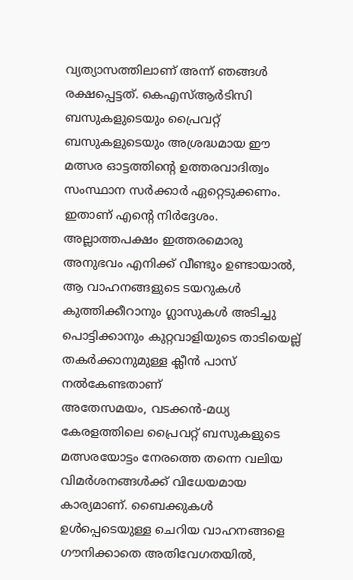വ്യത്യാസത്തിലാണ് അന്ന് ഞങ്ങൾ രക്ഷപ്പെട്ടത്. കെഎസ്ആർടിസി ബസുകളുടെയും പ്രൈവറ്റ് ബസുകളുടെയും അശ്രദ്ധമായ ഈ മത്സര ഓട്ടത്തിന്റെ ഉത്തരവാദിത്വം സംസ്ഥാന സർക്കാർ ഏറ്റെടുക്കണം. ഇതാണ് എന്റെ നിർദ്ദേശം. അല്ലാത്തപക്ഷം ഇത്തരമൊരു അനുഭവം എനിക്ക് വീണ്ടും ഉണ്ടായാൽ, ആ വാഹനങ്ങളുടെ ടയറുകൾ കുത്തിക്കീറാനും ഗ്ലാസുകൾ അടിച്ചു പൊട്ടിക്കാനും കുറ്റവാളിയുടെ താടിയെല്ല് തകർക്കാനുമുള്ള ക്ലീൻ പാസ് നൽകേണ്ടതാണ്
അതേസമയം, വടക്കൻ-മധ്യ കേരളത്തിലെ പ്രൈവറ്റ് ബസുകളുടെ മത്സരയോട്ടം നേരത്തെ തന്നെ വലിയ വിമർശനങ്ങൾക്ക് വിധേയമായ കാര്യമാണ്. ബൈക്കുകൾ ഉൾപ്പെടെയുള്ള ചെറിയ വാഹനങ്ങളെ ഗൗനിക്കാതെ അതിവേഗതയിൽ,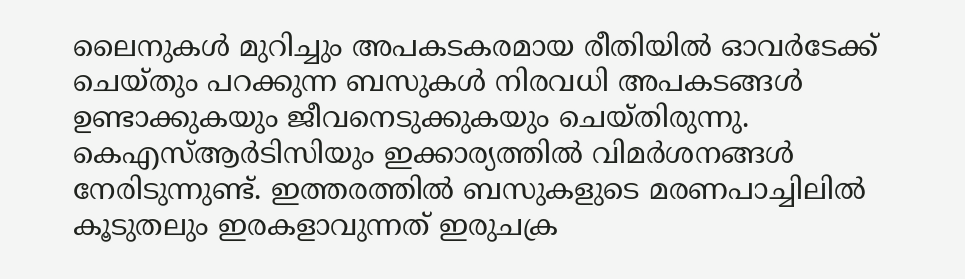ലൈനുകൾ മുറിച്ചും അപകടകരമായ രീതിയിൽ ഓവർടേക്ക് ചെയ്തും പറക്കുന്ന ബസുകൾ നിരവധി അപകടങ്ങൾ ഉണ്ടാക്കുകയും ജീവനെടുക്കുകയും ചെയ്തിരുന്നു.
കെഎസ്ആർടിസിയും ഇക്കാര്യത്തിൽ വിമർശനങ്ങൾ നേരിടുന്നുണ്ട്. ഇത്തരത്തിൽ ബസുകളുടെ മരണപാച്ചിലിൽ കൂടുതലും ഇരകളാവുന്നത് ഇരുചക്ര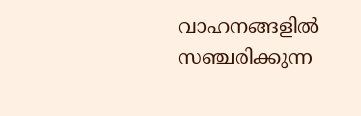വാഹനങ്ങളിൽ സഞ്ചരിക്കുന്ന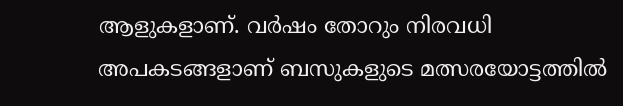ആളുകളാണ്. വർഷം തോറും നിരവധി അപകടങ്ങളാണ് ബസുകളുടെ മത്സരയോട്ടത്തിൽ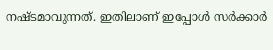നഷ്ടമാവുന്നത്. ഇതിലാണ് ഇപ്പോൾ സർക്കാർ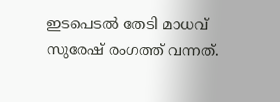ഇടപെടൽ തേടി മാധവ് സുരേഷ് രംഗത്ത് വന്നത്.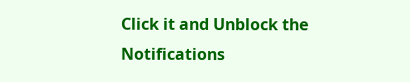Click it and Unblock the Notifications